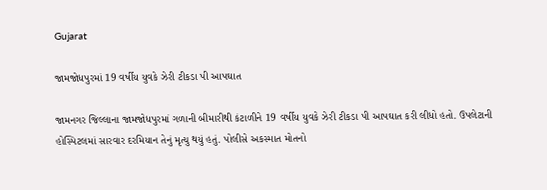Gujarat

જામજોધપુરમાં 19 વર્ષીય યુવકે ઝેરી ટીકડા પી આપઘાત

જામનગર જિલ્લાના જામજોધપુરમાં ગળાની બીમારીથી કંટાળીને 19 વર્ષીય યુવકે ઝેરી ટીકડા પી આપઘાત કરી લીધો હતો. ઉપલેટાની હોસ્પિટલમાં સારવાર દરમિયાન તેનું મૃત્યુ થયું હતું. પોલીસે અકસ્માત મોતનો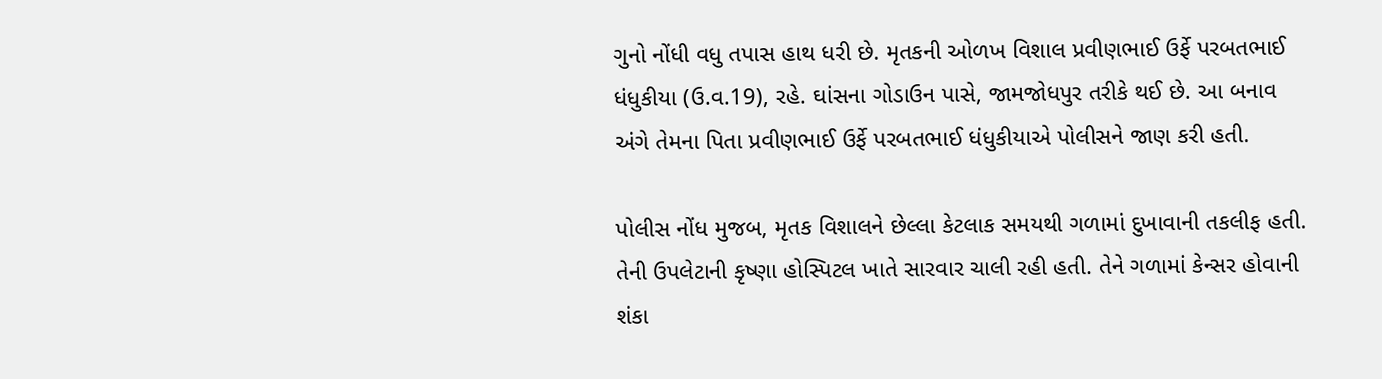ગુનો નોંધી વધુ તપાસ હાથ ધરી છે. મૃતકની ઓળખ વિશાલ પ્રવીણભાઈ ઉર્ફે પરબતભાઈ ધંધુકીયા (ઉ.વ.19), રહે. ઘાંસના ગોડાઉન પાસે, જામજોધપુર તરીકે થઈ છે. આ બનાવ અંગે તેમના પિતા પ્રવીણભાઈ ઉર્ફે પરબતભાઈ ધંધુકીયાએ પોલીસને જાણ કરી હતી.

પોલીસ નોંધ મુજબ, મૃતક વિશાલને છેલ્લા કેટલાક સમયથી ગળામાં દુખાવાની તકલીફ હતી. તેની ઉપલેટાની કૃષ્ણા હોસ્પિટલ ખાતે સારવાર ચાલી રહી હતી. તેને ગળામાં કેન્સર હોવાની શંકા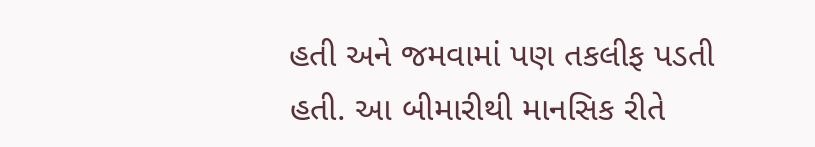હતી અને જમવામાં પણ તકલીફ પડતી હતી. આ બીમારીથી માનસિક રીતે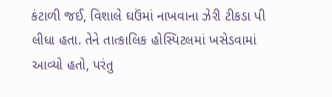કંટાળી જઈ, વિશાલે ઘઉંમાં નાખવાના ઝેરી ટીકડા પી લીધા હતા. તેને તાત્કાલિક હોસ્પિટલમાં ખસેડવામાં આવ્યો હતો, પરંતુ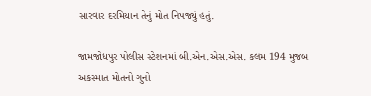સારવાર દરમિયાન તેનું મોત નિપજ્યું હતું.

જામજોધપુર પોલીસ સ્ટેશનમાં બી.એન.એસ.એસ. કલમ 194 મુજબ અકસ્માત મોતનો ગુનો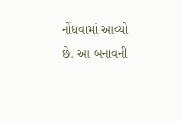નોંધવામાં આવ્યો છે. આ બનાવની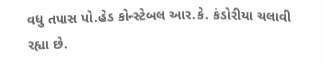વધુ તપાસ પો.હેડ કોન્સ્ટેબલ આર.કે. કંડોરીયા ચલાવી રહ્યા છે.